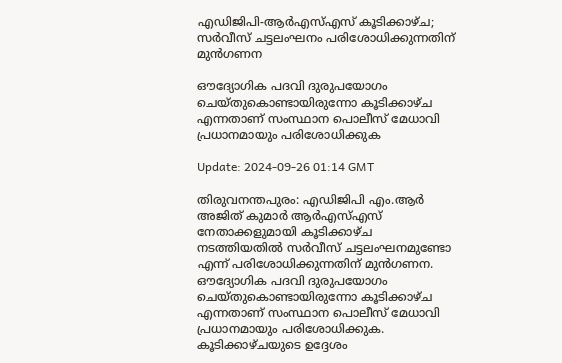എഡിജിപി-ആര്‍എസ്എസ് കൂടിക്കാഴ്ച; സർവീസ് ചട്ടലംഘനം പരിശോധിക്കുന്നതിന് മുൻഗണന

ഔദ്യോഗിക പദവി ദുരുപയോഗം ചെയ്തുകൊണ്ടായിരുന്നോ കൂടിക്കാഴ്ച എന്നതാണ് സംസ്ഥാന പൊലീസ് മേധാവി പ്രധാനമായും പരിശോധിക്കുക

Update: 2024-09-26 01:14 GMT

തിരുവനന്തപുരം: എഡിജിപി എം.ആർ അജിത് കുമാർ ആർഎസ്എസ് നേതാക്കളുമായി കൂടിക്കാഴ്ച നടത്തിയതിൽ സർവീസ് ചട്ടലംഘനമുണ്ടോ എന്ന് പരിശോധിക്കുന്നതിന് മുൻഗണന. ഔദ്യോഗിക പദവി ദുരുപയോഗം ചെയ്തുകൊണ്ടായിരുന്നോ കൂടിക്കാഴ്ച എന്നതാണ് സംസ്ഥാന പൊലീസ് മേധാവി പ്രധാനമായും പരിശോധിക്കുക. കൂടിക്കാഴ്ചയുടെ ഉദ്ദേശം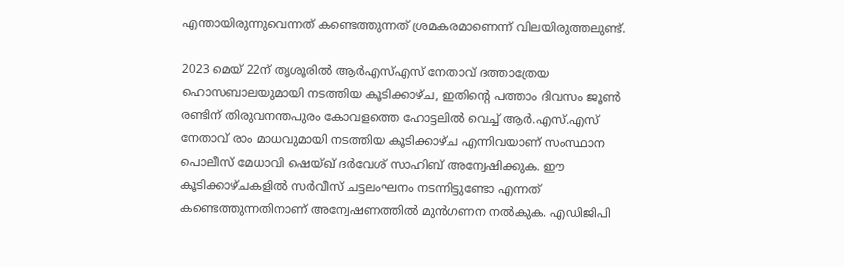എന്തായിരുന്നുവെന്നത് കണ്ടെത്തുന്നത് ശ്രമകരമാണെന്ന് വിലയിരുത്തലുണ്ട്.

2023 മെയ് 22ന് തൃശൂരിൽ ആർഎസ്എസ് നേതാവ് ദത്താത്രേയ ഹൊസബാലയുമായി നടത്തിയ കൂടിക്കാഴ്ച, ഇതിന്‍റെ പത്താം ദിവസം ജൂൺ രണ്ടിന് തിരുവനന്തപുരം കോവളത്തെ ഹോട്ടലിൽ വെച്ച് ആർ.എസ്.എസ് നേതാവ് രാം മാധവുമായി നടത്തിയ കൂടിക്കാഴ്ച എന്നിവയാണ് സംസ്ഥാന പൊലീസ് മേധാവി ഷെയ്ഖ് ദർവേശ് സാഹിബ് അന്വേഷിക്കുക. ഈ കൂടിക്കാഴ്ചകളിൽ സർവീസ് ചട്ടലംഘനം നടന്നിട്ടുണ്ടോ എന്നത് കണ്ടെത്തുന്നതിനാണ് അന്വേഷണത്തിൽ മുൻഗണന നൽകുക. എഡിജിപി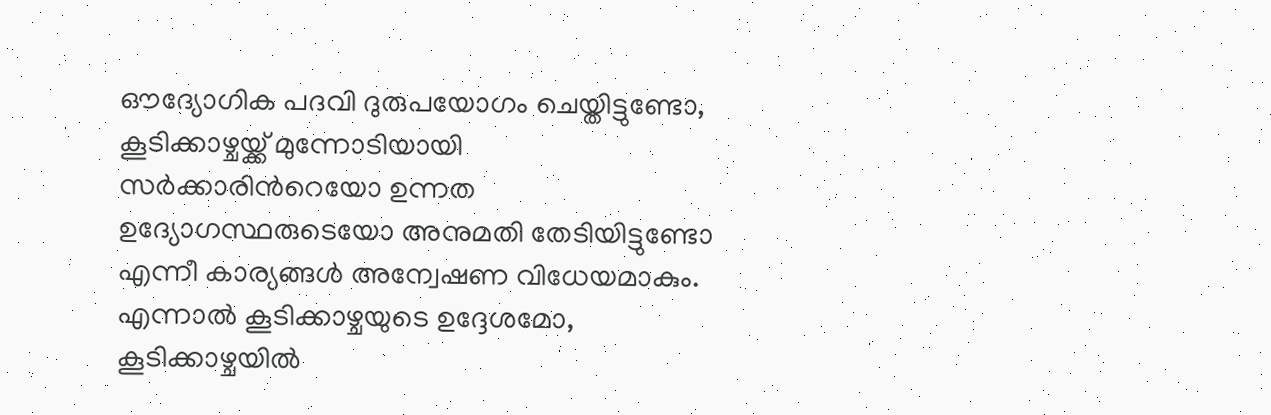ഔദ്യോഗിക പദവി ദുരുപയോഗം ചെയ്തിട്ടുണ്ടോ, കൂടിക്കാഴ്ചയ്ക്ക് മുന്നോടിയായി സർക്കാരിന്‍റെയോ ഉന്നത ഉദ്യോഗസ്ഥരുടെയോ അനുമതി തേടിയിട്ടുണ്ടോ എന്നീ കാര്യങ്ങൾ അന്വേഷണ വിധേയമാകും. എന്നാൽ കൂടിക്കാഴ്ചയുടെ ഉദ്ദേശമോ, കൂടിക്കാഴ്ചയിൽ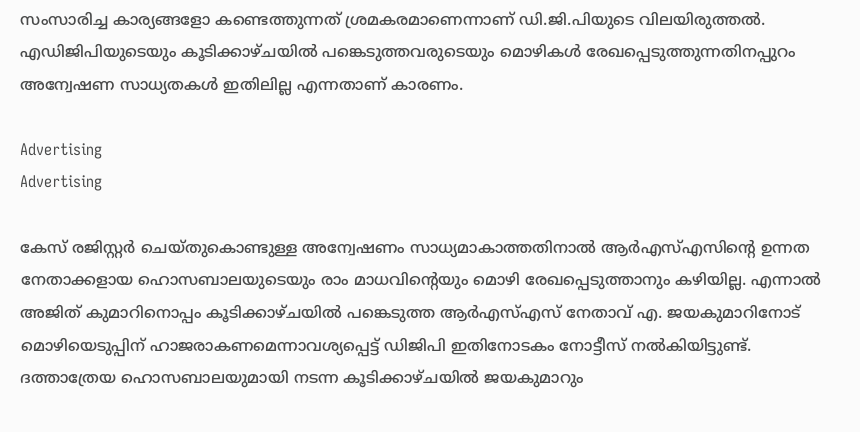സംസാരിച്ച കാര്യങ്ങളോ കണ്ടെത്തുന്നത് ശ്രമകരമാണെന്നാണ് ഡി.ജി.പിയുടെ വിലയിരുത്തൽ. എഡിജിപിയുടെയും കൂടിക്കാഴ്ചയിൽ പങ്കെടുത്തവരുടെയും മൊഴികൾ രേഖപ്പെടുത്തുന്നതിനപ്പുറം അന്വേഷണ സാധ്യതകൾ ഇതിലില്ല എന്നതാണ് കാരണം.

Advertising
Advertising

കേസ് രജിസ്റ്റർ ചെയ്തുകൊണ്ടുള്ള അന്വേഷണം സാധ്യമാകാത്തതിനാൽ ആർഎസ്എസിന്‍റെ ഉന്നത നേതാക്കളായ ഹൊസബാലയുടെയും രാം മാധവിന്‍റെയും മൊഴി രേഖപ്പെടുത്താനും കഴിയില്ല. എന്നാൽ അജിത് കുമാറിനൊപ്പം കൂടിക്കാഴ്ചയിൽ പങ്കെടുത്ത ആർഎസ്എസ് നേതാവ് എ. ജയകുമാറിനോട്‌ മൊഴിയെടുപ്പിന് ഹാജരാകണമെന്നാവശ്യപ്പെട്ട് ഡിജിപി ഇതിനോടകം നോട്ടീസ് നൽകിയിട്ടുണ്ട്. ദത്താത്രേയ ഹൊസബാലയുമായി നടന്ന കൂടിക്കാഴ്ചയിൽ ജയകുമാറും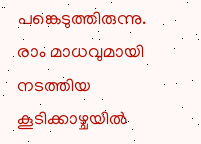പങ്കെടുത്തിരുന്നു. രാം മാധവുമായി നടത്തിയ കൂടിക്കാഴ്ചയിൽ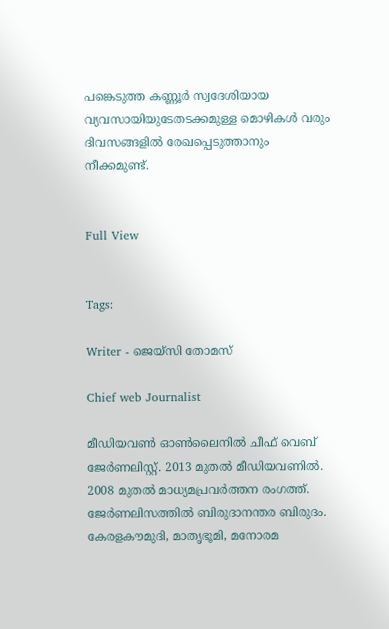പങ്കെടുത്ത കണ്ണൂർ സ്വദേശിയായ വ്യവസായിയുടേതടക്കമുള്ള മൊഴികൾ വരും ദിവസങ്ങളിൽ രേഖപ്പെടുത്താനും നീക്കമുണ്ട്.


Full View


Tags:

Writer - ജെയ്സി തോമസ്

Chief web Journalist

മീഡിയവൺ ഓൺലൈനിൽ ചീഫ് വെബ് ജേർണലിസ്റ്റ്. 2013 മുതൽ മീഡിയവണിൽ. 2008 മുതൽ മാധ്യമപ്രവർത്തന രംഗത്ത്. ജേർണലിസത്തിൽ ബിരുദാനന്തര ബിരുദം. കേരളകൗമുദി, മാതൃഭൂമി, മനോരമ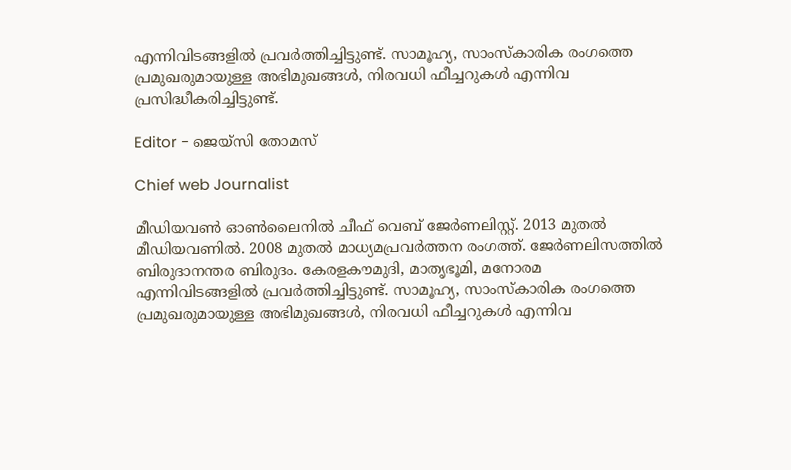എന്നിവിടങ്ങളിൽ പ്രവർത്തിച്ചിട്ടുണ്ട്. സാമൂഹ്യ, സാംസ്‌കാരിക രംഗത്തെ പ്രമുഖരുമായുള്ള അഭിമുഖങ്ങൾ, നിരവധി ഫീച്ചറുകൾ എന്നിവ പ്രസിദ്ധീകരിച്ചിട്ടുണ്ട്.

Editor - ജെയ്സി തോമസ്

Chief web Journalist

മീഡിയവൺ ഓൺലൈനിൽ ചീഫ് വെബ് ജേർണലിസ്റ്റ്. 2013 മുതൽ മീഡിയവണിൽ. 2008 മുതൽ മാധ്യമപ്രവർത്തന രംഗത്ത്. ജേർണലിസത്തിൽ ബിരുദാനന്തര ബിരുദം. കേരളകൗമുദി, മാതൃഭൂമി, മനോരമ എന്നിവിടങ്ങളിൽ പ്രവർത്തിച്ചിട്ടുണ്ട്. സാമൂഹ്യ, സാംസ്‌കാരിക രംഗത്തെ പ്രമുഖരുമായുള്ള അഭിമുഖങ്ങൾ, നിരവധി ഫീച്ചറുകൾ എന്നിവ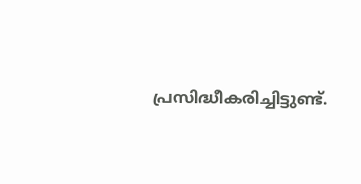പ്രസിദ്ധീകരിച്ചിട്ടുണ്ട്.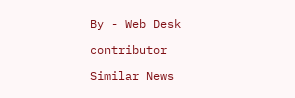By - Web Desk

contributor

Similar News